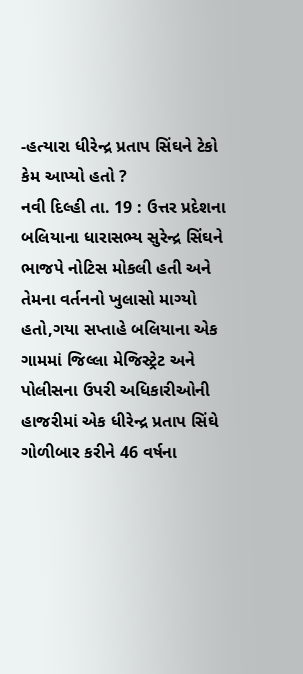-હત્યારા ધીરેન્દ્ર પ્રતાપ સિંઘને ટેકો કેમ આપ્યો હતો ?
નવી દિલ્હી તા. 19 : ઉત્તર પ્રદેશના બલિયાના ધારાસભ્ય સુરેન્દ્ર સિંઘને ભાજપે નોટિસ મોકલી હતી અને તેમના વર્તનનો ખુલાસો માગ્યો હતો,ગયા સપ્તાહે બલિયાના એક ગામમાં જિલ્લા મેજિસ્ટ્રેટ અને પોલીસના ઉપરી અધિકારીઓની હાજરીમાં એક ધીરેન્દ્ર પ્રતાપ સિંઘે ગોળીબાર કરીને 46 વર્ષના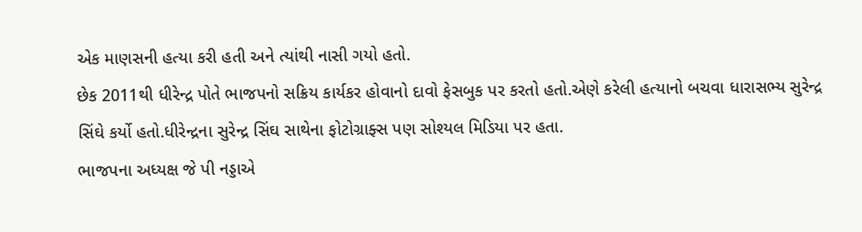એક માણસની હત્યા કરી હતી અને ત્યાંથી નાસી ગયો હતો.
છેક 2011થી ધીરેન્દ્ર પોતે ભાજપનો સક્રિય કાર્યકર હોવાનો દાવો ફેસબુક પર કરતો હતો.એણે કરેલી હત્યાનો બચવા ધારાસભ્ય સુરેન્દ્ર સિંઘે કર્યો હતો.ધીરેન્દ્રના સુરેન્દ્ર સિંઘ સાથેના ફોટોગ્રાફ્સ પણ સોશ્યલ મિડિયા પર હતા.
ભાજપના અધ્યક્ષ જે પી નડ્ડાએ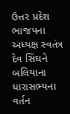ઉત્તર પ્રદેશ ભાજપના અધ્યક્ષ સ્વતંત્ર દેવ સિંઘને બલિયાના ધારાસભ્યના વર્તન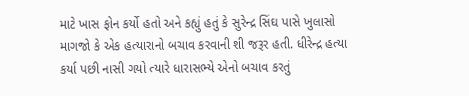માટે ખાસ ફોન કર્યો હતો અને કહ્યું હતું કે સુરેન્દ્ર સિંઘ પાસે ખુલાસો માગજો કે એક હત્યારાનો બચાવ કરવાની શી જરૂર હતી. ધીરેન્દ્ર હત્યા કર્યા પછી નાસી ગયો ત્યારે ધારાસભ્યે એનો બચાવ કરતું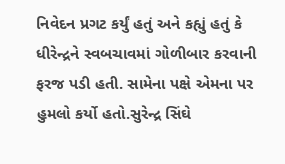નિવેદન પ્રગટ કર્યું હતું અને કહ્યું હતું કે ધીરેન્દ્રને સ્વબચાવમાં ગોળીબાર કરવાની ફરજ પડી હતી. સામેના પક્ષે એમના પર હુમલો કર્યો હતો.સુરેન્દ્ર સિંઘે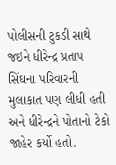પોલીસની ટુકડી સાથે જઇને ધીરેન્દ્ર પ્રતાપ સિંઘના પરિવારની મુલાકાત પણ લીધી હતી અને ધીરેન્દ્રને પોતાનો ટેકો જાહેર કર્યો હતો.